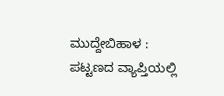ಮುದ್ದೇಬಿಹಾಳ : ಪಟ್ಟಣದ ವ್ಯಾಪ್ತಿಯಲ್ಲಿ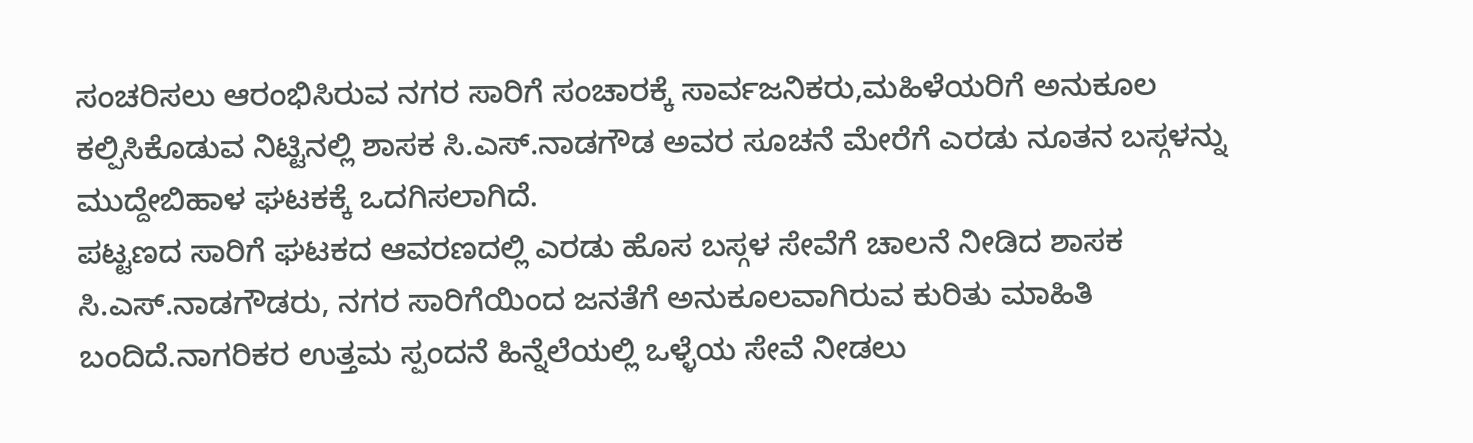ಸಂಚರಿಸಲು ಆರಂಭಿಸಿರುವ ನಗರ ಸಾರಿಗೆ ಸಂಚಾರಕ್ಕೆ ಸಾರ್ವಜನಿಕರು,ಮಹಿಳೆಯರಿಗೆ ಅನುಕೂಲ ಕಲ್ಪಿಸಿಕೊಡುವ ನಿಟ್ಟಿನಲ್ಲಿ ಶಾಸಕ ಸಿ.ಎಸ್.ನಾಡಗೌಡ ಅವರ ಸೂಚನೆ ಮೇರೆಗೆ ಎರಡು ನೂತನ ಬಸ್ಗಳನ್ನು ಮುದ್ದೇಬಿಹಾಳ ಘಟಕಕ್ಕೆ ಒದಗಿಸಲಾಗಿದೆ.
ಪಟ್ಟಣದ ಸಾರಿಗೆ ಘಟಕದ ಆವರಣದಲ್ಲಿ ಎರಡು ಹೊಸ ಬಸ್ಗಳ ಸೇವೆಗೆ ಚಾಲನೆ ನೀಡಿದ ಶಾಸಕ ಸಿ.ಎಸ್.ನಾಡಗೌಡರು, ನಗರ ಸಾರಿಗೆಯಿಂದ ಜನತೆಗೆ ಅನುಕೂಲವಾಗಿರುವ ಕುರಿತು ಮಾಹಿತಿ ಬಂದಿದೆ.ನಾಗರಿಕರ ಉತ್ತಮ ಸ್ಪಂದನೆ ಹಿನ್ನೆಲೆಯಲ್ಲಿ ಒಳ್ಳೆಯ ಸೇವೆ ನೀಡಲು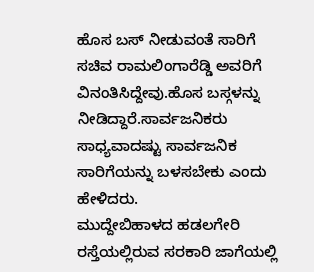ಹೊಸ ಬಸ್ ನೀಡುವಂತೆ ಸಾರಿಗೆ ಸಚಿವ ರಾಮಲಿಂಗಾರೆಡ್ಡಿ ಅವರಿಗೆ ವಿನಂತಿಸಿದ್ದೇವು.ಹೊಸ ಬಸ್ಗಳನ್ನು ನೀಡಿದ್ದಾರೆ.ಸಾರ್ವಜನಿಕರು ಸಾಧ್ಯವಾದಷ್ಟು ಸಾರ್ವಜನಿಕ ಸಾರಿಗೆಯನ್ನು ಬಳಸಬೇಕು ಎಂದು ಹೇಳಿದರು.
ಮುದ್ದೇಬಿಹಾಳದ ಹಡಲಗೇರಿ ರಸ್ತೆಯಲ್ಲಿರುವ ಸರಕಾರಿ ಜಾಗೆಯಲ್ಲಿ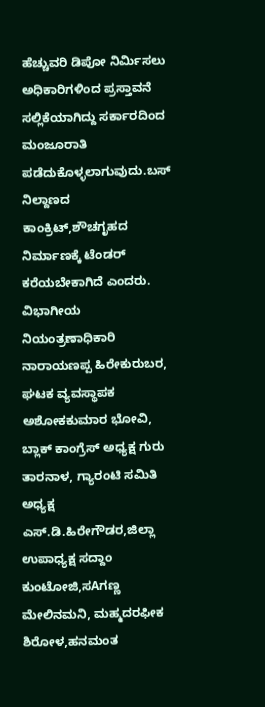ಹೆಚ್ಚುವರಿ ಡಿಪೋ ನಿರ್ಮಿಸಲು ಅಧಿಕಾರಿಗಳಿಂದ ಪ್ರಸ್ತಾವನೆ ಸಲ್ಲಿಕೆಯಾಗಿದ್ದು ಸರ್ಕಾರದಿಂದ ಮಂಜೂರಾತಿ ಪಡೆದುಕೊಳ್ಳಲಾಗುವುದು.ಬಸ್ ನಿಲ್ದಾಣದ ಕಾಂಕ್ರಿಟ್,ಶೌಚಗೃಹದ ನಿರ್ಮಾಣಕ್ಕೆ ಟೆಂಡರ್ ಕರೆಯಬೇಕಾಗಿದೆ ಎಂದರು.
ವಿಭಾಗೀಯ ನಿಯಂತ್ರಣಾಧಿಕಾರಿ ನಾರಾಯಣಪ್ಪ ಹಿರೇಕುರುಬರ, ಘಟಕ ವ್ಯವಸ್ಥಾಪಕ ಅಶೋಕಕುಮಾರ ಭೋವಿ, ಬ್ಲಾಕ್ ಕಾಂಗ್ರೆಸ್ ಅಧ್ಯಕ್ಷ ಗುರು ತಾರನಾಳ, ಗ್ಯಾರಂಟಿ ಸಮಿತಿ ಅಧ್ಯಕ್ಷ ಎಸ್.ಡಿ.ಹಿರೇಗೌಡರ,ಜಿಲ್ಲಾ ಉಪಾಧ್ಯಕ್ಷ ಸದ್ದಾಂ ಕುಂಟೋಜಿ,ಸAಗಣ್ಣ ಮೇಲಿನಮನಿ, ಮಹ್ಮದರಫೀಕ ಶಿರೋಳ,ಹನಮಂತ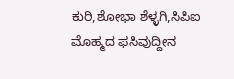ಕುರಿ,ಶೋಭಾ ಶೆಳ್ಳಗಿ,ಸಿಪಿಐ ಮೊಹ್ಮದ ಫಸಿವುದ್ದೀನ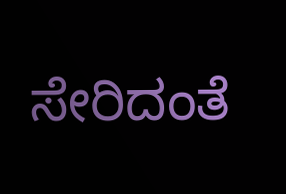ಸೇರಿದಂತೆ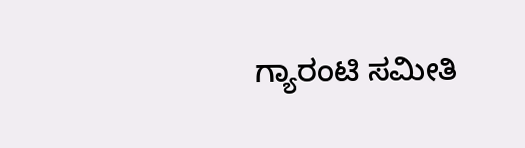ಗ್ಯಾರಂಟಿ ಸಮೀತಿ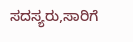ಸದಸ್ಯರು,ಸಾರಿಗೆ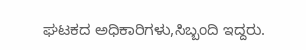ಘಟಕದ ಅಧಿಕಾರಿಗಳು,ಸಿಬ್ಬಂದಿ ಇದ್ದರು.